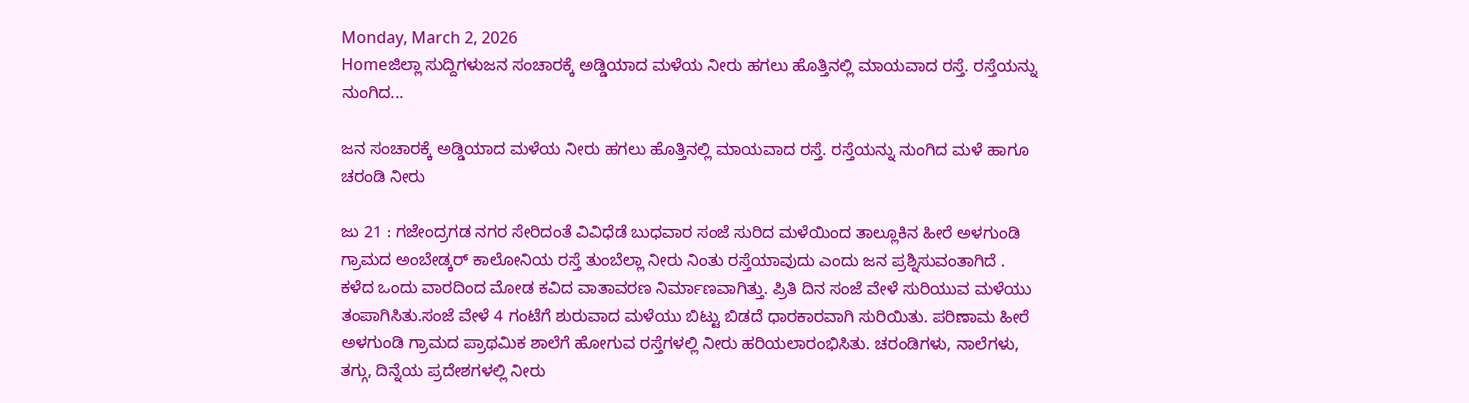Monday, March 2, 2026
Homeಜಿಲ್ಲಾ ಸುದ್ದಿಗಳುಜನ ಸಂಚಾರಕ್ಕೆ ಅಡ್ಡಿಯಾದ ಮಳೆಯ ನೀರು ಹಗಲು ಹೊತ್ತಿನಲ್ಲಿ ಮಾಯವಾದ ರಸ್ತೆ. ರಸ್ತೆಯನ್ನು ನುಂಗಿದ...

ಜನ ಸಂಚಾರಕ್ಕೆ ಅಡ್ಡಿಯಾದ ಮಳೆಯ ನೀರು ಹಗಲು ಹೊತ್ತಿನಲ್ಲಿ ಮಾಯವಾದ ರಸ್ತೆ. ರಸ್ತೆಯನ್ನು ನುಂಗಿದ ಮಳೆ ಹಾಗೂ ಚರಂಡಿ ನೀರು

ಜು 21 : ಗಜೇಂದ್ರಗಡ ನಗರ ಸೇರಿದಂತೆ ವಿವಿಧೆಡೆ ಬುಧವಾರ ಸಂಜೆ ಸುರಿದ ಮಳೆಯಿಂದ ತಾಲ್ಲೂಕಿನ ಹೀರೆ ಅಳಗುಂಡಿ ಗ್ರಾಮದ ಅಂಬೇಡ್ಕರ್ ಕಾಲೋನಿಯ ರಸ್ತೆ ತುಂಬೆಲ್ಲಾ ನೀರು ನಿಂತು ರಸ್ತೆಯಾವುದು ಎಂದು ಜನ ಪ್ರಶ್ನಿಸುವಂತಾಗಿದೆ . ಕಳೆದ ಒಂದು ವಾರದಿಂದ ಮೋಡ ಕವಿದ ವಾತಾವರಣ ನಿರ್ಮಾಣವಾಗಿತ್ತು. ಪ್ರಿತಿ ದಿನ ಸಂಜೆ ವೇಳೆ ಸುರಿಯುವ ಮಳೆಯು ತಂಪಾಗಿಸಿತು.ಸಂಜೆ ವೇಳೆ 4 ಗಂಟೆಗೆ ಶುರುವಾದ ಮಳೆಯು ಬಿಟ್ಟು ಬಿಡದೆ ಧಾರಕಾರವಾಗಿ ಸುರಿಯಿತು. ಪರಿಣಾಮ ಹೀರೆ ಅಳಗುಂಡಿ ಗ್ರಾಮದ ಪ್ರಾಥಮಿಕ ಶಾಲೆಗೆ ಹೋಗುವ ರಸ್ತೆಗಳಲ್ಲಿ ನೀರು ಹರಿಯಲಾರಂಭಿಸಿತು. ಚರಂಡಿಗಳು, ನಾಲೆಗಳು, ತಗ್ಗು, ದಿನ್ನೆಯ ಪ್ರದೇಶಗಳಲ್ಲಿ ನೀರು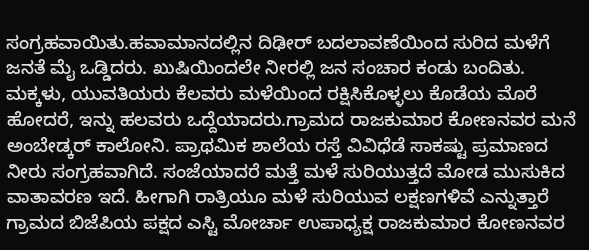ಸಂಗ್ರಹವಾಯಿತು.ಹವಾಮಾನದಲ್ಲಿನ ದಿಢೀರ್‌ ಬದಲಾವಣೆಯಿಂದ ಸುರಿದ ಮಳೆಗೆ ಜನತೆ ಮೈ ಒಡ್ಡಿದರು. ಖುಷಿಯಿಂದಲೇ ನೀರಲ್ಲಿ ಜನ ಸಂಚಾರ ಕಂಡು ಬಂದಿತು. ಮಕ್ಕಳು, ಯುವತಿಯರು ಕೆಲವರು ಮಳೆಯಿಂದ ರಕ್ಷಿಸಿಕೊಳ್ಳಲು ಕೊಡೆಯ ಮೊರೆ ಹೋದರೆ, ಇನ್ನು ಹಲವರು ಒದ್ದೆಯಾದರು.ಗ್ರಾಮದ ರಾಜಕುಮಾರ ಕೋಣನವರ ಮನೆ ಅಂಬೇಡ್ಕರ್‌ ಕಾಲೋನಿ. ಪ್ರಾಥಮಿಕ ಶಾಲೆಯ ರಸ್ತೆ ವಿವಿಧೆಡೆ ಸಾಕಷ್ಟು ಪ್ರಮಾಣದ ನೀರು ಸಂಗ್ರಹವಾಗಿದೆ. ಸಂಜೆಯಾದರೆ ಮತ್ತೆ ಮಳೆ ಸುರಿಯುತ್ತದೆ ಮೋಡ ಮುಸುಕಿದ ವಾತಾವರಣ ಇದೆ. ಹೀಗಾಗಿ ರಾತ್ರಿಯೂ ಮಳೆ ಸುರಿಯುವ ಲಕ್ಷಣಗಳಿವೆ ಎನ್ನುತ್ತಾರೆ ಗ್ರಾಮದ ಬಿಜೆಪಿಯ ಪಕ್ಷದ ಎಸ್ಟಿ ಮೋರ್ಚಾ ಉಪಾಧ್ಯಕ್ಷ ರಾಜಕುಮಾರ ಕೋಣನವರ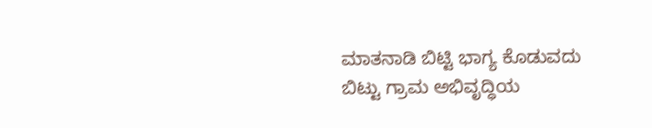ಮಾತನಾಡಿ ಬಿಟ್ಟಿ ಭಾಗ್ಯ ಕೊಡುವದು ಬಿಟ್ಟು ಗ್ರಾಮ ಅಭಿವೃದ್ಧಿಯ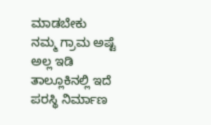ಮಾಡಬೇಕು ನಮ್ಮ ಗ್ರಾಮ ಅಷ್ಟೆ ಅಲ್ಲ ಇಡಿ ತಾಲ್ಲೂಕಿನಲ್ಲಿ ಇದೆ ಪರಸ್ಥಿ ನಿರ್ಮಾಣ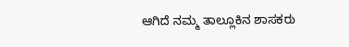ಆಗಿದೆ ನಮ್ಮ ತಾಲ್ಲೂಕಿನ ಶಾಸಕರು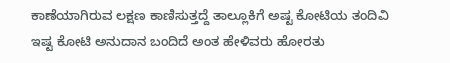ಕಾಣೆಯಾಗಿರುವ ಲಕ್ಷಣ ಕಾಣಿಸುತ್ತದ್ದೆ ತಾಲ್ಲೂಕಿಗೆ ಅಷ್ಟ ಕೋಟಿಯ ತಂದಿವಿ ಇಷ್ಟ ಕೋಟಿ ಅನುದಾನ ಬಂದಿದೆ ಅಂತ ಹೇಳಿವರು ಹೋರತು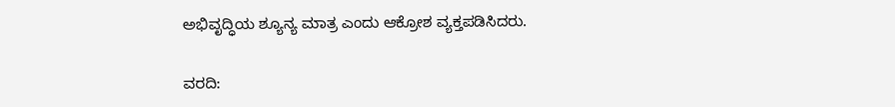ಅಭಿವೃದ್ಧಿಯ ಶ್ಯೂನ್ಯ ಮಾತ್ರ ಎಂದು ಆಕ್ರೋಶ ವ್ಯಕ್ತಪಡಿಸಿದರು.

ವರದಿ: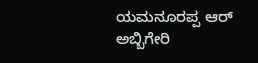ಯಮನೂರಪ್ಪ ಆರ್ ಅಬ್ಬಿಗೇರಿ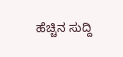ಹೆಚ್ಚಿನ ಸುದ್ದಿ